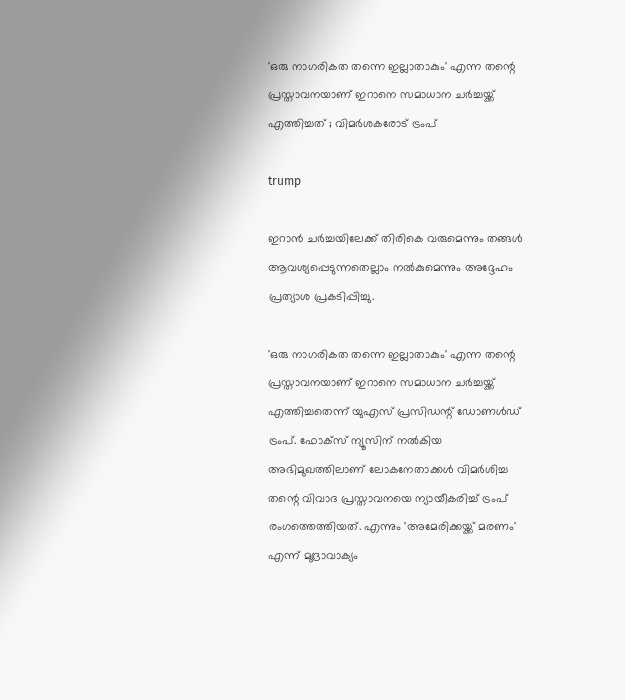'ഒരു നാഗരികത തന്നെ ഇല്ലാതാകും' എന്ന തന്റെ പ്രസ്താവനയാണ് ഇറാനെ സമാധാന ചര്‍ച്ചയ്ക്ക് എത്തിച്ചത് ; വിമര്‍ശകരോട് ട്രംപ്

trump

ഇറാന്‍ ചര്‍ച്ചയിലേക്ക് തിരികെ വരുമെന്നും തങ്ങള്‍ ആവശ്യപ്പെടുന്നതെല്ലാം നല്‍കുമെന്നും അദ്ദേഹം പ്രത്യാശ പ്രകടിപ്പിച്ചു.

'ഒരു നാഗരികത തന്നെ ഇല്ലാതാകും' എന്ന തന്റെ പ്രസ്താവനയാണ് ഇറാനെ സമാധാന ചര്‍ച്ചയ്ക്ക് എത്തിച്ചതെന്ന് യുഎസ് പ്രസിഡന്റ് ഡോണള്‍ഡ് ട്രംപ്. ഫോക്‌സ് ന്യൂസിന് നല്‍കിയ അഭിമുഖത്തിലാണ് ലോകനേതാക്കള്‍ വിമര്‍ശിച്ച തന്റെ വിവാദ പ്രസ്താവനയെ ന്യായീകരിച്ച് ട്രംപ് രംഗത്തെത്തിയത്. എന്നും 'അമേരിക്കയ്ക്ക് മരണം' എന്ന് മുദ്രാവാക്യം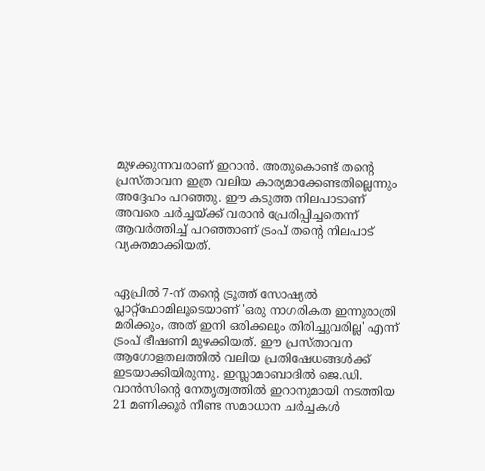മുഴക്കുന്നവരാണ് ഇറാന്‍. അതുകൊണ്ട് തന്റെ പ്രസ്താവന ഇത്ര വലിയ കാര്യമാക്കേണ്ടതില്ലെന്നും അദ്ദേഹം പറഞ്ഞു. ഈ കടുത്ത നിലപാടാണ് അവരെ ചര്‍ച്ചയ്ക്ക് വരാന്‍ പ്രേരിപ്പിച്ചതെന്ന് ആവര്‍ത്തിച്ച് പറഞ്ഞാണ് ട്രംപ് തന്റെ നിലപാട് വ്യക്തമാക്കിയത്.


ഏപ്രില്‍ 7-ന് തന്റെ ട്രൂത്ത് സോഷ്യല്‍ പ്ലാറ്റ്ഫോമിലൂടെയാണ് 'ഒരു നാഗരികത ഇന്നുരാത്രി മരിക്കും, അത് ഇനി ഒരിക്കലും തിരിച്ചുവരില്ല' എന്ന് ട്രംപ് ഭീഷണി മുഴക്കിയത്. ഈ പ്രസ്താവന ആഗോളതലത്തില്‍ വലിയ പ്രതിഷേധങ്ങള്‍ക്ക് ഇടയാക്കിയിരുന്നു. ഇസ്ലാമാബാദില്‍ ജെ.ഡി. വാന്‍സിന്റെ നേതൃത്വത്തില്‍ ഇറാനുമായി നടത്തിയ 21 മണിക്കൂര്‍ നീണ്ട സമാധാന ചര്‍ച്ചകള്‍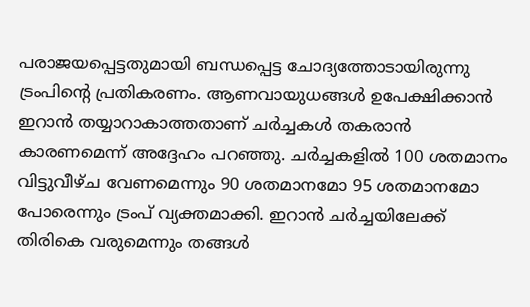പരാജയപ്പെട്ടതുമായി ബന്ധപ്പെട്ട ചോദ്യത്തോടായിരുന്നു ട്രംപിന്റെ പ്രതികരണം. ആണവായുധങ്ങള്‍ ഉപേക്ഷിക്കാന്‍ ഇറാന്‍ തയ്യാറാകാത്തതാണ് ചര്‍ച്ചകള്‍ തകരാന്‍ കാരണമെന്ന് അദ്ദേഹം പറഞ്ഞു. ചര്‍ച്ചകളില്‍ 100 ശതമാനം വിട്ടുവീഴ്ച വേണമെന്നും 90 ശതമാനമോ 95 ശതമാനമോ പോരെന്നും ട്രംപ് വ്യക്തമാക്കി. ഇറാന്‍ ചര്‍ച്ചയിലേക്ക് തിരികെ വരുമെന്നും തങ്ങള്‍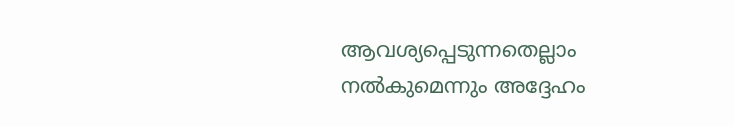ആവശ്യപ്പെടുന്നതെല്ലാം നല്‍കുമെന്നും അദ്ദേഹം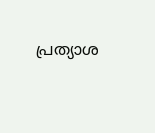പ്രത്യാശ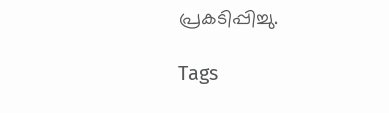പ്രകടിപ്പിച്ചു.

Tags